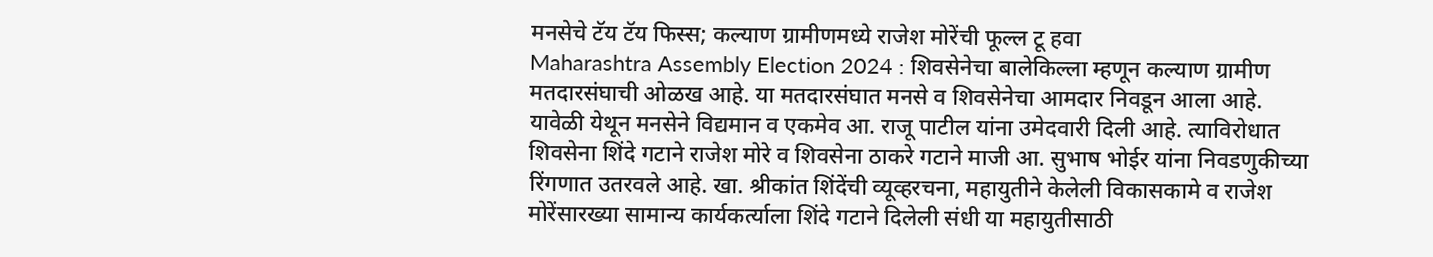मनसेचे टॅय टॅय फिस्स; कल्याण ग्रामीणमध्ये राजेश मोरेंची फूल्ल टू हवा
Maharashtra Assembly Election 2024 : शिवसेनेचा बालेकिल्ला म्हणून कल्याण ग्रामीण मतदारसंघाची ओळख आहे. या मतदारसंघात मनसे व शिवसेनेचा आमदार निवडून आला आहे. यावेळी येथून मनसेने विद्यमान व एकमेव आ. राजू पाटील यांना उमेदवारी दिली आहे. त्याविरोधात शिवसेना शिंदे गटाने राजेश मोरे व शिवसेना ठाकरे गटाने माजी आ. सुभाष भोईर यांना निवडणुकीच्या रिंगणात उतरवले आहे. खा. श्रीकांत शिंदेंची व्यूव्हरचना, महायुतीने केलेली विकासकामे व राजेश मोरेंसारख्या सामान्य कार्यकर्त्याला शिंदे गटाने दिलेली संधी या महायुतीसाठी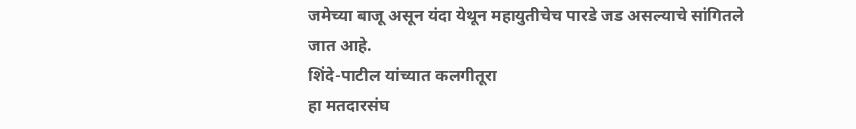जमेच्या बाजू असून यंदा येथून महायुतीचेच पारडे जड असल्याचे सांगितले जात आहे.
शिंदे-पाटील यांच्यात कलगीतूरा
हा मतदारसंघ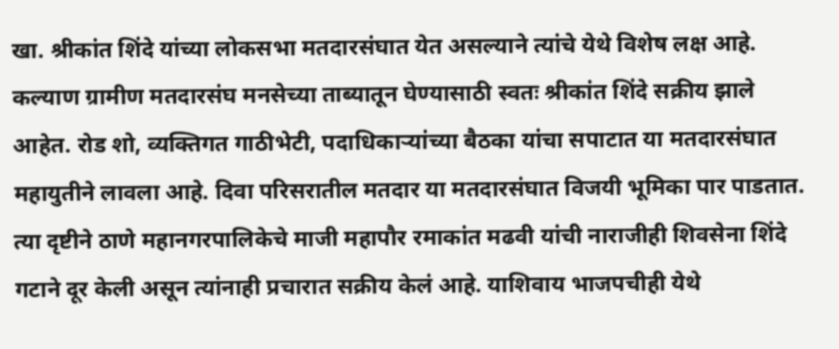खा. श्रीकांत शिंदे यांच्या लोकसभा मतदारसंघात येत असल्याने त्यांचे येथे विशेष लक्ष आहे. कल्याण ग्रामीण मतदारसंघ मनसेच्या ताब्यातून घेण्यासाठी स्वतः श्रीकांत शिंदे सक्रीय झाले आहेत. रोड शो, व्यक्तिगत गाठीभेटी, पदाधिकाऱ्यांच्या बैठका यांचा सपाटात या मतदारसंघात महायुतीने लावला आहे. दिवा परिसरातील मतदार या मतदारसंघात विजयी भूमिका पार पाडतात. त्या दृष्टीने ठाणे महानगरपालिकेचे माजी महापौर रमाकांत मढवी यांची नाराजीही शिवसेना शिंदे गटाने दूर केली असून त्यांनाही प्रचारात सक्रीय केलं आहे. याशिवाय भाजपचीही येथे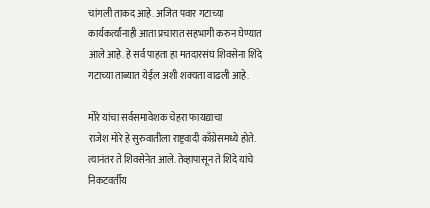चांगली ताकद आहे. अजित पवार गटाच्या कार्यकर्त्यांनाही आता प्रचारात सहभागी करुन घेण्यात आले आहे. हे सर्व पाहता हा मतदारसंघ शिवसेना शिंदे गटाच्या ताब्यात येईल अशी शक्यता वाढली आहे.

मोरे यांचा सर्वसमावेशक चेहरा फायद्याचा
राजेश मोरे हे सुरुवातीला राष्ट्रवादी काँग्रेसमध्ये होते. त्यानंतर ते शिवसेनेत आले. तेव्हापासून ते शिंदे यांचे निकटवर्तीय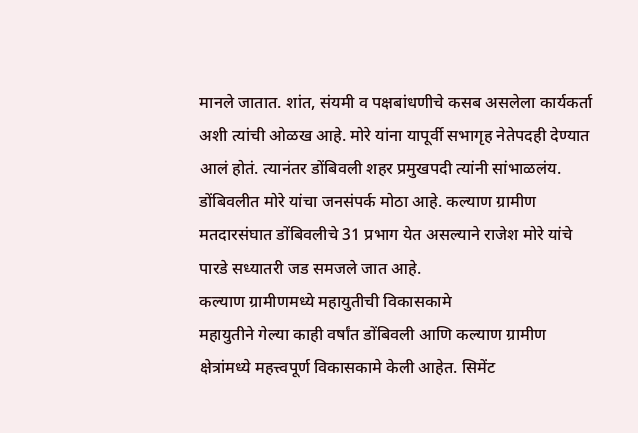मानले जातात. शांत, संयमी व पक्षबांधणीचे कसब असलेला कार्यकर्ता अशी त्यांची ओळख आहे. मोरे यांना यापूर्वी सभागृह नेतेपदही देण्यात आलं होतं. त्यानंतर डोंबिवली शहर प्रमुखपदी त्यांनी सांभाळलंय. डोंबिवलीत मोरे यांचा जनसंपर्क मोठा आहे. कल्याण ग्रामीण मतदारसंघात डोंबिवलीचे 31 प्रभाग येत असल्याने राजेश मोरे यांचे पारडे सध्यातरी जड समजले जात आहे.
कल्याण ग्रामीणमध्ये महायुतीची विकासकामे
महायुतीने गेल्या काही वर्षांत डोंबिवली आणि कल्याण ग्रामीण क्षेत्रांमध्ये महत्त्वपूर्ण विकासकामे केली आहेत. सिमेंट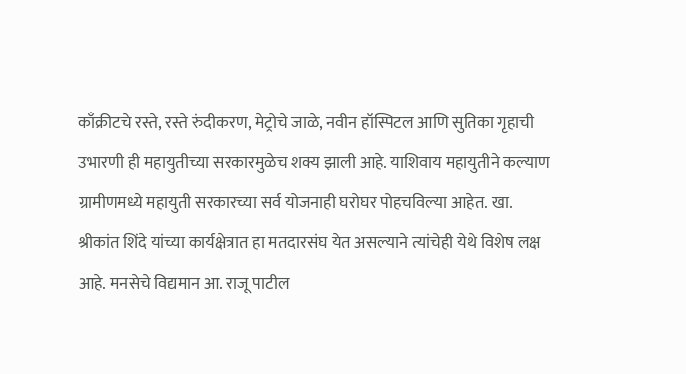काँक्रीटचे रस्ते, रस्ते रुंदीकरण, मेट्रोचे जाळे, नवीन हॉस्पिटल आणि सुतिका गृहाची उभारणी ही महायुतीच्या सरकारमुळेच शक्य झाली आहे. याशिवाय महायुतीने कल्याण ग्रामीणमध्ये महायुती सरकारच्या सर्व योजनाही घरोघर पोहचविल्या आहेत. खा. श्रीकांत शिंदे यांच्या कार्यक्षेत्रात हा मतदारसंघ येत असल्याने त्यांचेही येथे विशेष लक्ष आहे. मनसेचे विद्यमान आ. राजू पाटील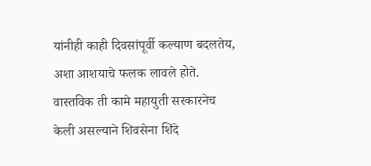यांनीही काही दिवसांपूर्वी कल्याण बदलतेय, अशा आशयाचे फलक लावले होते. वास्तविक ती कामे महायुती सरकारनेच केली असल्याने शिवसेना शिंदे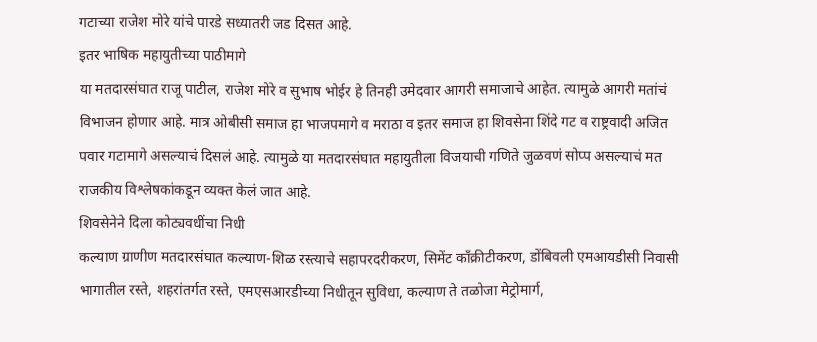गटाच्या राजेश मोरे यांचे पारडे सध्यातरी जड दिसत आहे.
इतर भाषिक महायुतीच्या पाठीमागे
या मतदारसंघात राजू पाटील, राजेश मोरे व सुभाष भोईर हे तिनही उमेदवार आगरी समाजाचे आहेत. त्यामुळे आगरी मतांचं विभाजन होणार आहे. मात्र ओबीसी समाज हा भाजपमागे व मराठा व इतर समाज हा शिवसेना शिंदे गट व राष्ट्रवादी अजित पवार गटामागे असल्याचं दिसलं आहे. त्यामुळे या मतदारसंघात महायुतीला विजयाची गणिते जुळवणं सोप्प असल्याचं मत राजकीय विश्लेषकांकडून व्यक्त केलं जात आहे.
शिवसेनेने दिला कोट्यवधींचा निधी
कल्याण ग्राणीण मतदारसंघात कल्याण-शिळ रस्त्याचे सहापरदरीकरण, सिमेंट काँक्रीटीकरण, डोंबिवली एमआयडीसी निवासी भागातील रस्ते, शहरांतर्गत रस्ते, एमएसआरडीच्या निधीतून सुविधा, कल्याण ते तळोजा मेट्रोमार्ग,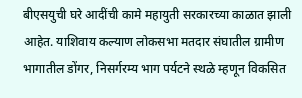बीएसयुची घरे आदींची कामे महायुती सरकारच्या काळात झाली आहेत. याशिवाय कल्याण लोकसभा मतदार संघातील ग्रामीण भागातील डोंगर, निसर्गरम्य भाग पर्यटने स्थळे म्हणून विकसित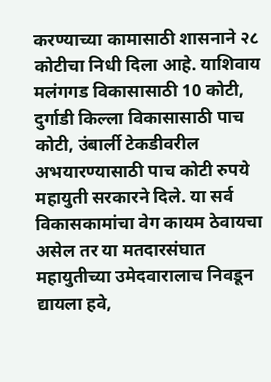करण्याच्या कामासाठी शासनाने २८ कोटीचा निधी दिला आहे. याशिवाय मलंगगड विकासासाठी 10 कोटी, दुर्गाडी किल्ला विकासासाठी पाच कोटी, उंबार्ली टेकडीवरील अभयारण्यासाठी पाच कोटी रुपये महायुती सरकारने दिले. या सर्व विकासकामांचा वेग कायम ठेवायचा असेल तर या मतदारसंघात महायुतीच्या उमेदवारालाच निवडून द्यायला हवे,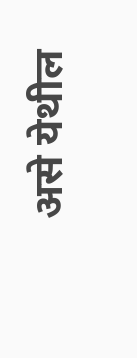असे येथील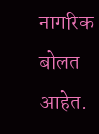नागरिक बोलत आहेत.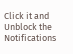Click it and Unblock the Notifications